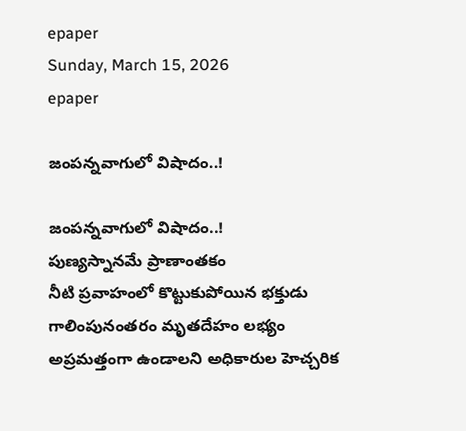epaper
Sunday, March 15, 2026
epaper

జంపన్నవాగులో విషాదం..!

జంపన్నవాగులో విషాదం..!
పుణ్యస్నానమే ప్రాణాంతకం
నీటి ప్రవాహంలో కొట్టుకుపోయిన భక్తుడు
గాలింపునంతరం మృతదేహం లభ్యం
అప్రమత్తంగా ఉండాలని అధికారుల హెచ్చరిక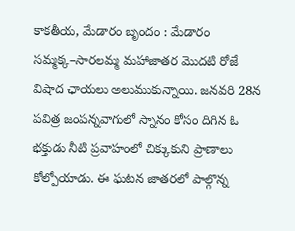కాకతీయ, మేడారం బృందం : మేడారం సమ్మక్క–సారలమ్మ మహాజాతర మొదటి రోజే విషాద ఛాయలు అలుముకున్నాయి. జనవరి 28న పవిత్ర జంపన్నవాగులో స్నానం కోసం దిగిన ఓ భక్తుడు నీటి ప్రవాహంలో చిక్కుకుని ప్రాణాలు కోల్పోయాడు. ఈ ఘటన జాతరలో పాల్గొన్న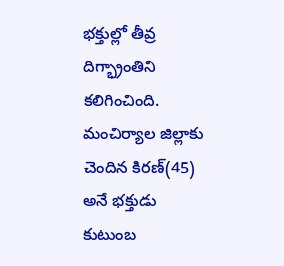భక్తుల్లో తీవ్ర దిగ్భ్రాంతిని కలిగించింది. మంచిర్యాల జిల్లాకు చెందిన కిర‌ణ్(45) అనే భక్తుడు కుటుంబ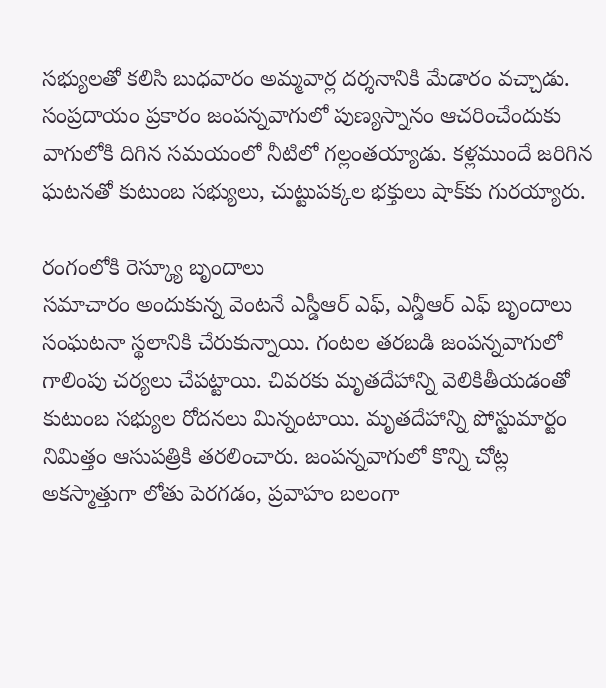సభ్యులతో కలిసి బుధ‌వారం అమ్మవార్ల దర్శనానికి మేడారం వచ్చాడు. సంప్రదాయం ప్రకారం జంపన్నవాగులో పుణ్యస్నానం ఆచరించేందుకు వాగులోకి దిగిన సమయంలో నీటిలో గల్లంతయ్యాడు. కళ్లముందే జరిగిన ఘటనతో కుటుంబ సభ్యులు, చుట్టుపక్కల భక్తులు షాక్‌కు గురయ్యారు.

రంగంలోకి రెస్క్యూ బృందాలు
సమాచారం అందుకున్న వెంటనే ఎస్డీఆర్ ఎఫ్‌, ఎన్డీఆర్ ఎఫ్ బృందాలు సంఘటనా స్థలానికి చేరుకున్నాయి. గంటల తరబడి జంపన్నవాగులో గాలింపు చర్యలు చేపట్టాయి. చివరకు మృతదేహాన్ని వెలికితీయడంతో కుటుంబ సభ్యుల రోదనలు మిన్నంటాయి. మృతదేహాన్ని పోస్టుమార్టం నిమిత్తం ఆసుపత్రికి తరలించారు. జంపన్నవాగులో కొన్ని చోట్ల అకస్మాత్తుగా లోతు పెరగడం, ప్రవాహం బలంగా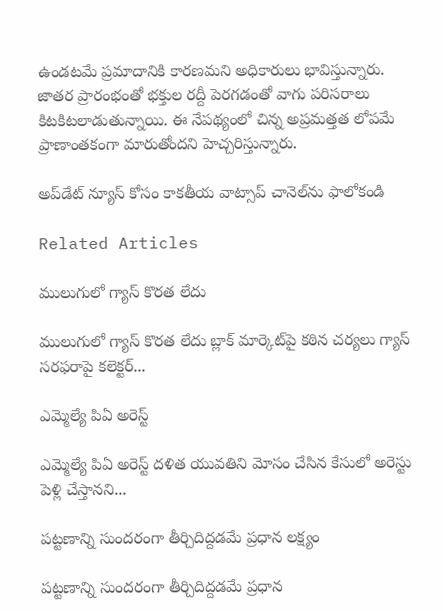ఉండటమే ప్రమాదానికి కారణమని అధికారులు భావిస్తున్నారు. జాతర ప్రారంభంతో భక్తుల రద్దీ పెరగడంతో వాగు పరిసరాలు కిటకిటలాడుతున్నాయి. ఈ నేపథ్యంలో చిన్న అప్రమత్తత లోపమే ప్రాణాంతకంగా మారుతోందని హెచ్చరిస్తున్నారు.

అప్‌డేట్ న్యూస్ కోసం కాక‌తీయ వాట్సాప్ చానెల్‌ను ఫాలోకండి

Related Articles

ములుగులో గ్యాస్ కొరత లేదు

ములుగులో గ్యాస్ కొరత లేదు బ్లాక్ మార్కెట్‌పై కఠిన చర్యలు గ్యాస్ సరఫరాపై కలెక్టర్...

ఎమ్మెల్యే పిఏ అరెస్ట్

ఎమ్మెల్యే పిఏ అరెస్ట్ దళిత యువతిని మోసం చేసిన కేసులో అరెస్టు పెళ్లి చేస్తానని...

పట్టణాన్ని సుందరంగా తీర్చిదిద్దడమే ప్రధాన లక్ష్యం

పట్టణాన్ని సుందరంగా తీర్చిదిద్దడమే ప్రధాన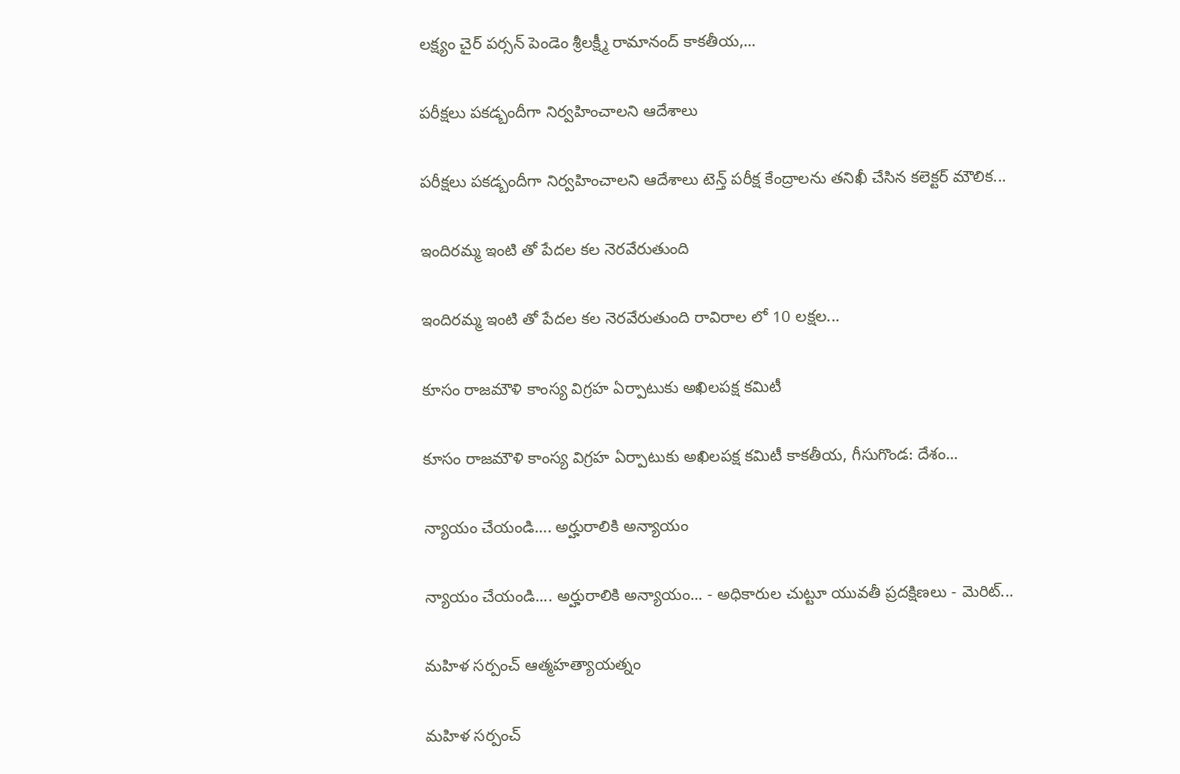లక్ష్యం చైర్ పర్సన్ పెండెం శ్రీలక్ష్మీ రామానంద్ కాకతీయ,...

పరీక్షలు పకడ్బందీగా నిర్వహించాలని ఆదేశాలు

పరీక్షలు పకడ్బందీగా నిర్వహించాలని ఆదేశాలు టెన్త్ ప‌రీక్ష కేంద్రాల‌ను తనిఖీ చేసిన కలెక్టర్ మౌలిక...

ఇందిరమ్మ ఇంటి తో పేదల కల నెరవేరుతుంది

ఇందిరమ్మ ఇంటి తో పేదల కల నెరవేరుతుంది రావిరాల లో 10 లక్షల...

కూసం రాజమౌళి కాంస్య విగ్రహ ఏర్పాటుకు అఖిలపక్ష కమిటీ

కూసం రాజమౌళి కాంస్య విగ్రహ ఏర్పాటుకు అఖిలపక్ష కమిటీ కాకతీయ, గీసుగొండ: దేశం...

న్యాయం చేయండి…. అర్హురాలికి అన్యాయం

న్యాయం చేయండి.... అర్హురాలికి అన్యాయం... - అధికారుల చుట్టూ యువతీ ప్రదక్షిణలు - మెరిట్...

మహిళ సర్పంచ్ ఆత్మహత్యాయత్నం

మహిళ సర్పంచ్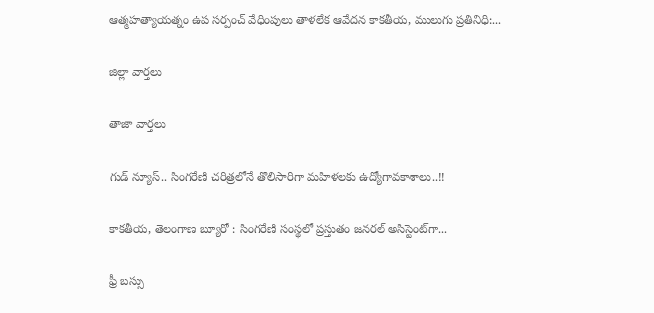ఆత్మహత్యాయత్నం ఉప సర్పంచ్ వేధింపులు తాళలేక ఆవేదన కాకతీయ, ములుగు ప్రతినిధి:...

జిల్లా వార్త‌లు

తాజా వార్త‌లు

గుడ్ న్యూస్.. సింగరేణి చరిత్రలోనే తొలిసారిగా మ‌హిళ‌ల‌కు ఉద్యోగావ‌కాశాలు..!!

కాక‌తీయ‌, తెలంగాణ బ్యూరో : సింగరేణి సంస్థలో ప్రస్తుతం జనరల్ అసిస్టెంట్‌గా...

ఫ్రీ బస్సు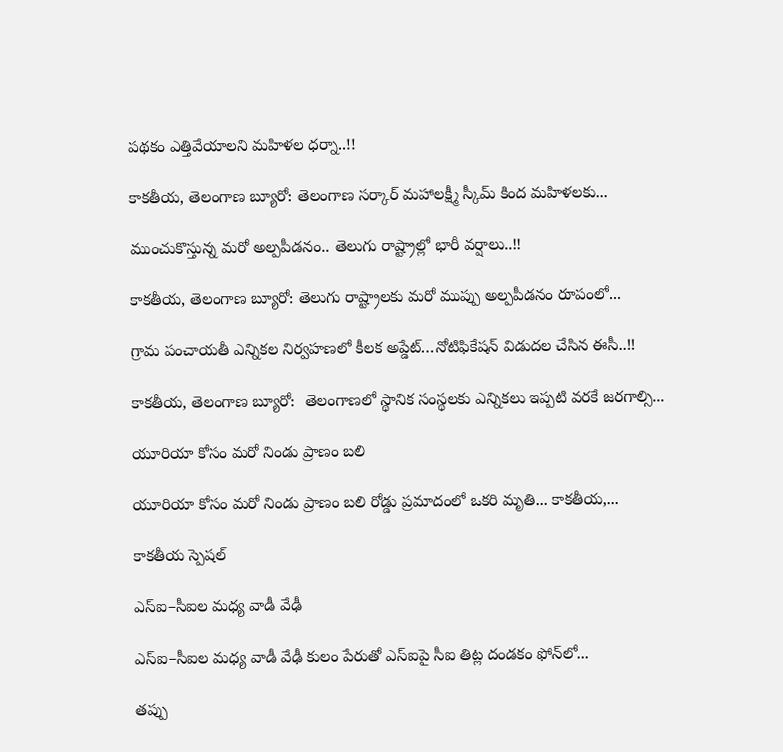పథకం ఎత్తివేయాలని మహిళల ధర్నా..!!

కాకతీయ, తెలంగాణ బ్యూరో: తెలంగాణ సర్కార్ మహాలక్ష్మీ స్కీమ్ కింద మహిళలకు...

ముంచుకొస్తున్న మరో అల్పపీడనం.. తెలుగు రాష్ట్రాల్లో భారీ వర్షాలు..!!

కాకతీయ, తెలంగాణ బ్యూరో: తెలుగు రాష్ట్రాలకు మరో ముప్పు అల్పపీడనం రూపంలో...

గ్రామ పంచాయ‌తీ ఎన్నిక‌ల నిర్వ‌హ‌ణ‌లో కీల‌క అప్డేట్‌…నోటిఫికేషన్ విడుదల చేసిన ఈసీ..!!

కాకతీయ, తెలంగాణ బ్యూరో:  తెలంగాణలో స్థానిక సంస్థలకు ఎన్నికలు ఇప్పటి వరకే జరగాల్సి...

యూరియా కోసం మరో నిండు ప్రాణం బలి

యూరియా కోసం మరో నిండు ప్రాణం బలి రోడ్డు ప్రమాదంలో ఒకరి మృతి... కాకతీయ,...

కాక‌తీయ స్పెష‌ల్‌

ఎస్ఐ–సీఐల మ‌ధ్య వాడీ వేఢీ

ఎస్ఐ–సీఐల మ‌ధ్య వాడీ వేఢీ కులం పేరుతో ఎస్ఐపై సీఐ తిట్ల దండ‌కం ఫోన్‌లో...

త‌ప్పు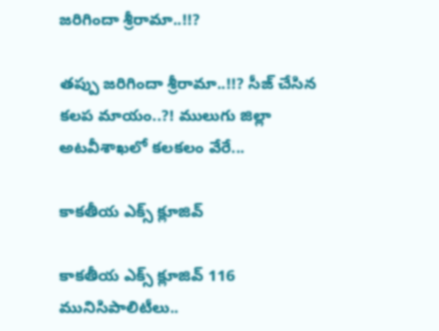జ‌రిగిందా శ్రీరామా..!!?

త‌ప్పు జ‌రిగిందా శ్రీరామా..!!? సీజ్ చేసిన క‌ల‌ప‌ మాయం..?! ములుగు జిల్లా అట‌వీశాఖ‌లో క‌ల‌క‌లం వేరే...

కాక‌తీయ ఎక్స్ క్లూజివ్

కాక‌తీయ ఎక్స్ క్లూజివ్ 116 మునిసిపాలిటీలు..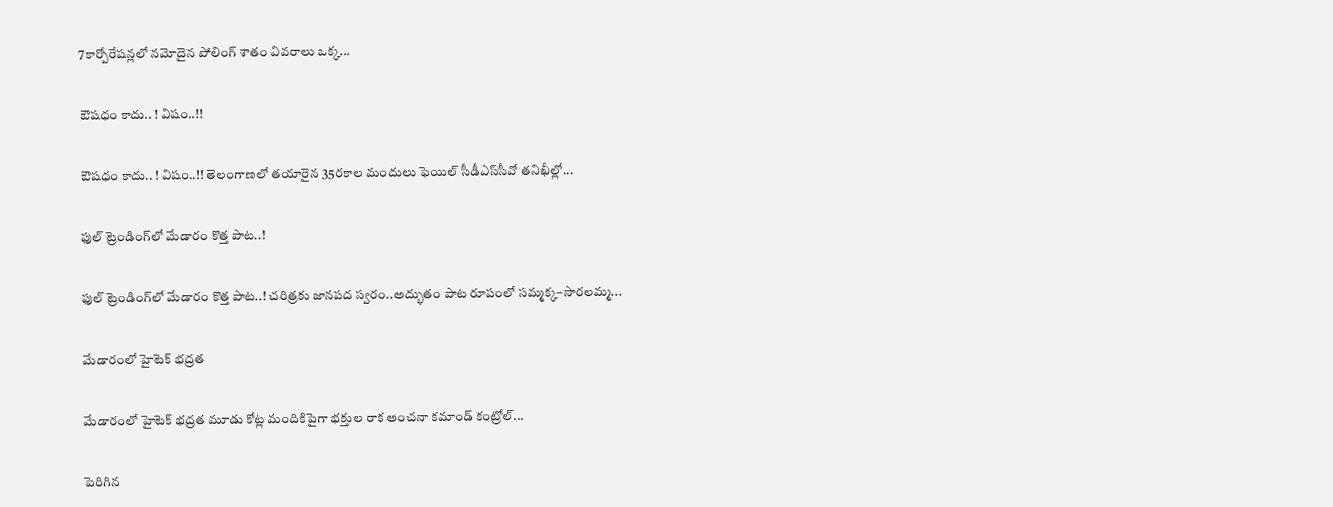7కార్పోరేష‌న్ల‌లో న‌మోదైన పోలింగ్ శాతం వివ‌రాలు ఒక్క...

ఔష‌ధం కాదు.. ! విషం..!!

ఔష‌ధం కాదు.. ! విషం..!! తెలంగాణలో తయారైన 35ర‌కాల మందులు ఫెయిల్‌ సీడీఎస్‌సీవో తనిఖీల్లో...

ఫుల్ ట్రెండింగ్‌లో మేడారం కొత్త పాట..!

ఫుల్ ట్రెండింగ్‌లో మేడారం కొత్త పాట..! చరిత్రకు జానపద స్వరం..అద్భుతం పాట రూపంలో సమ్మక్క–సారలమ్మ...

మేడారంలో హైటెక్ భద్రత

మేడారంలో హైటెక్ భద్రత మూడు కోట్ల మందికిపైగా భక్తుల రాక అంచనా కమాండ్ కంట్రోల్...

పెరిగిన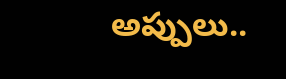అప్పులు..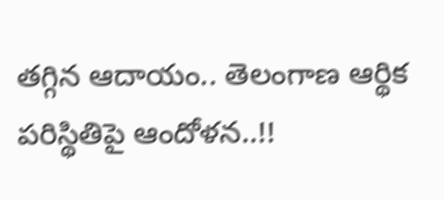తగ్గిన ఆదాయం.. తెలంగాణ ఆర్థిక పరిస్థితిపై ఆందోళన..!!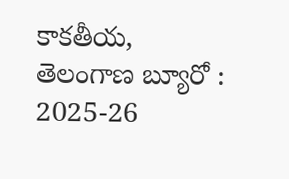కాకతీయ, తెలంగాణ బ్యూరో : 2025-26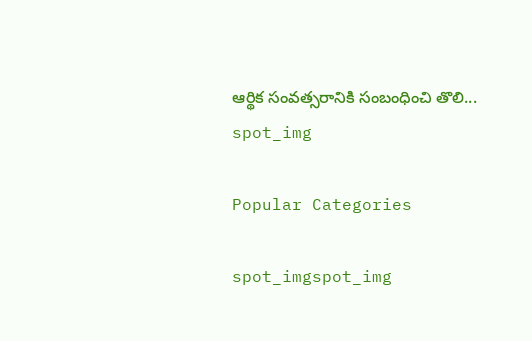ఆర్థిక సంవత్సరానికి సంబంధించి తొలి...
spot_img

Popular Categories

spot_imgspot_img